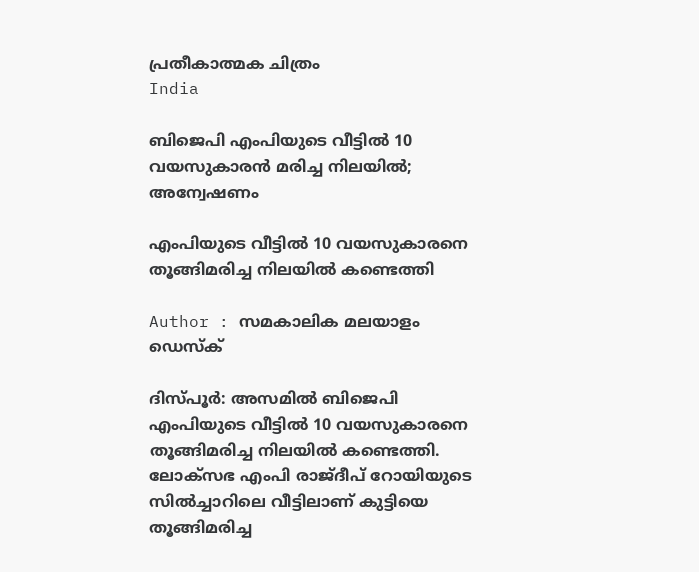പ്രതീകാത്മക ചിത്രം
India

ബിജെപി എംപിയുടെ വീട്ടിൽ 10 വയസുകാരൻ മരിച്ച നിലയിൽ; അന്വേഷണം

എംപിയുടെ വീട്ടില്‍ 10 വയസുകാരനെ തൂങ്ങിമരിച്ച നിലയില്‍ കണ്ടെത്തി

Author : സമകാലിക മലയാളം ഡെസ്ക്

ദിസ്പൂർ: അസമില്‍ ബിജെപി എംപിയുടെ വീട്ടില്‍ 10 വയസുകാരനെ തൂങ്ങിമരിച്ച നിലയില്‍ കണ്ടെത്തി. ലോക്‌സഭ എംപി രാജ്ദീപ് റോയിയുടെ സില്‍ച്ചാറിലെ വീട്ടിലാണ് കുട്ടിയെ തൂങ്ങിമരിച്ച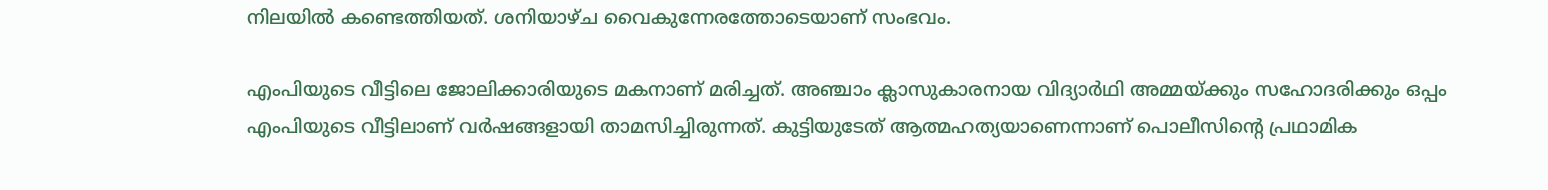നിലയില്‍ കണ്ടെത്തിയത്. ശനിയാഴ്ച വൈകുന്നേരത്തോടെയാണ് സംഭവം.

എംപിയുടെ വീട്ടിലെ ജോലിക്കാരിയുടെ മകനാണ് മരിച്ചത്. അഞ്ചാം ക്ലാസുകാരനായ വിദ്യാര്‍ഥി അമ്മയ്ക്കും സഹോദരിക്കും ഒപ്പം എംപിയുടെ വീട്ടിലാണ് വര്‍ഷങ്ങളായി താമസിച്ചിരുന്നത്. കുട്ടിയുടേത് ആത്മഹത്യയാണെന്നാണ് പൊലീസിന്റെ പ്രഥാമിക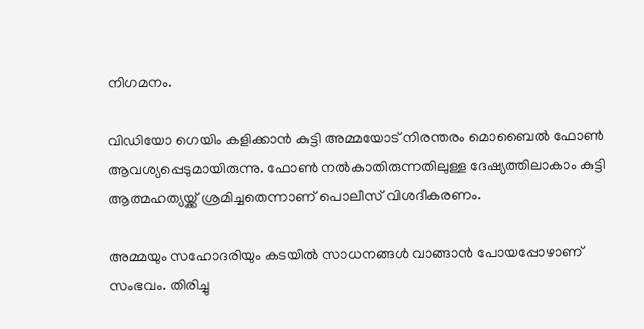നിഗമനം.

വിഡിയോ ഗെയിം കളിക്കാന്‍ കുട്ടി അമ്മയോട് നിരന്തരം മൊബൈല്‍ ഫോണ്‍ ആവശ്യപ്പെടുമായിരുന്നു. ഫോണ്‍ നല്‍കാതിരുന്നതിലുള്ള ദേഷ്യത്തിലാകാം കുട്ടി ആത്മഹത്യയ്ക്ക് ശ്രമിച്ചതെന്നാണ് പൊലീസ് വിശദീകരണം.

അമ്മയും സഹോദരിയും കടയില്‍ സാധനങ്ങള്‍ വാങ്ങാന്‍ പോയപ്പോഴാണ് സംഭവം. തിരിച്ചു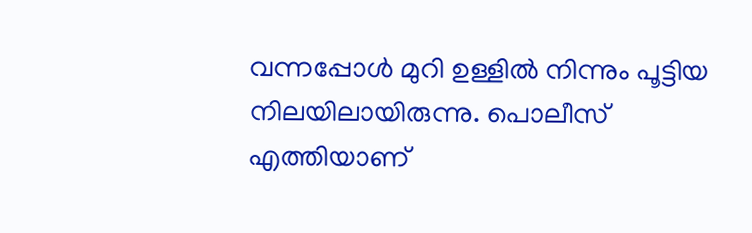വന്നപ്പോള്‍ മുറി ഉള്ളില്‍ നിന്നും പൂട്ടിയ നിലയിലായിരുന്നു. പൊലീസ് എത്തിയാണ്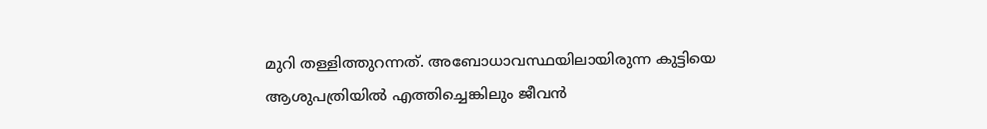മുറി തള്ളിത്തുറന്നത്. അബോധാവസ്ഥയിലായിരുന്ന കുട്ടിയെ ആശുപത്രിയില്‍ എത്തിച്ചെങ്കിലും ജീവന്‍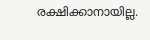രക്ഷിക്കാനായില്ല.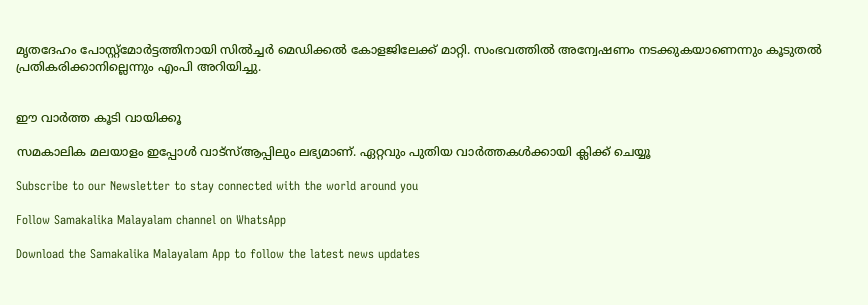മൃതദേഹം പോസ്റ്റ്‌മോര്‍ട്ടത്തിനായി സില്‍ച്ചര്‍ മെഡിക്കല്‍ കോളജിലേക്ക് മാറ്റി. സംഭവത്തില്‍ അന്വേഷണം നടക്കുകയാണെന്നും കൂടുതല്‍ പ്രതികരിക്കാനില്ലെന്നും എംപി അറിയിച്ചു.


ഈ വാര്‍ത്ത കൂടി വായിക്കൂ

സമകാലിക മലയാളം ഇപ്പോള്‍ വാട്‌സ്ആപ്പിലും ലഭ്യമാണ്. ഏറ്റവും പുതിയ വാര്‍ത്തകള്‍ക്കായി ക്ലിക്ക് ചെയ്യൂ

Subscribe to our Newsletter to stay connected with the world around you

Follow Samakalika Malayalam channel on WhatsApp

Download the Samakalika Malayalam App to follow the latest news updates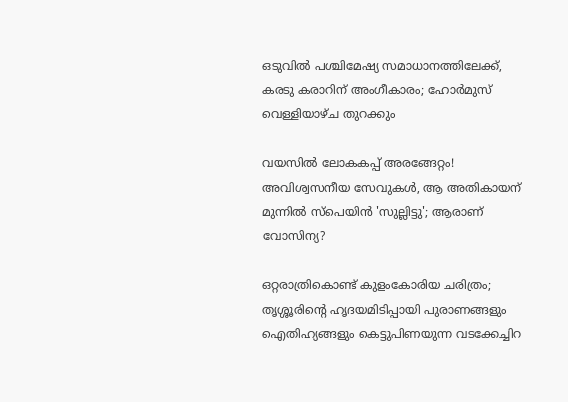ഒടുവില്‍ പശ്ചിമേഷ്യ സമാധാനത്തിലേക്ക്, കരടു കരാറിന് അംഗീകാരം; ഹോര്‍മുസ് വെള്ളിയാഴ്ച തുറക്കും

വയസിൽ ലോകകപ്പ് അരങ്ങേറ്റം! അവിശ്വസനീയ സേവുകൾ, ആ അതികായന് മുന്നിൽ സ്പെയിൻ 'സുല്ലിട്ടു'; ആരാണ് വോസിന്യ?

ഒറ്റരാത്രികൊണ്ട് കുളംകോരിയ ചരിത്രം; തൃശ്ശൂരിന്റെ ഹൃദയമിടിപ്പായി പുരാണങ്ങളും ഐതിഹ്യങ്ങളും കെട്ടുപിണയുന്ന വടക്കേച്ചിറ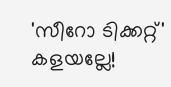'സീറോ ടിക്കറ്റ്' കളയല്ലേ!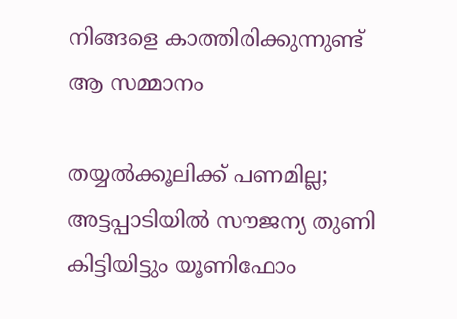നിങ്ങളെ കാത്തിരിക്കുന്നുണ്ട് ആ സമ്മാനം

തയ്യൽക്കൂലിക്ക് പണമില്ല; അട്ടപ്പാടിയിൽ സൗജന്യ തുണി കിട്ടിയിട്ടും യൂണിഫോം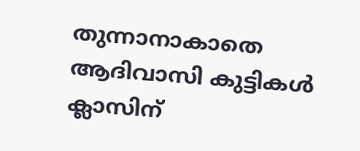തുന്നാനാകാതെ ആദിവാസി കുട്ടികൾ ക്ലാസിന്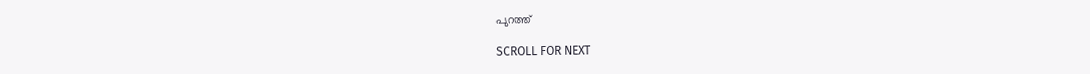പുറത്ത്

SCROLL FOR NEXT